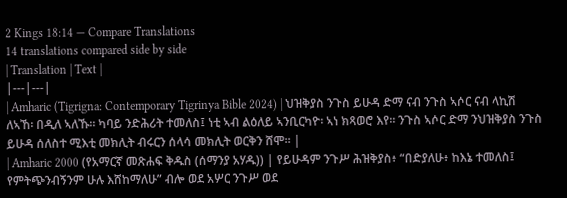2 Kings 18:14 — Compare Translations
14 translations compared side by side
| Translation | Text |
|---|---|
| Amharic (Tigrigna: Contemporary Tigrinya Bible 2024) | ህዝቅያስ ንጉስ ይሁዳ ድማ ናብ ንጉስ ኣሶር ናብ ላኪሽ ለኣኸ፡ በዲለ ኣለኹ። ካባይ ንድሕሪት ተመለስ፤ ነቲ ኣብ ልዕለይ ኣንቢርካዮ፡ ኣነ ክጻወሮ እየ። ንጉስ ኣሶር ድማ ንህዝቅያስ ንጉስ ይሁዳ ሰለስተ ሚእቲ መክሊት ብሩርን ሰላሳ መክሊት ወርቅን ሸሞ። |
| Amharic 2000 (የአማርኛ መጽሐፍ ቅዱስ (ሰማንያ አሃዱ)) | የይሁዳም ንጉሥ ሕዝቅያስ፥ “በድያለሁ፥ ከእኔ ተመለስ፤ የምትጭንብኝንም ሁሉ እሸከማለሁ” ብሎ ወደ አሦር ንጉሥ ወደ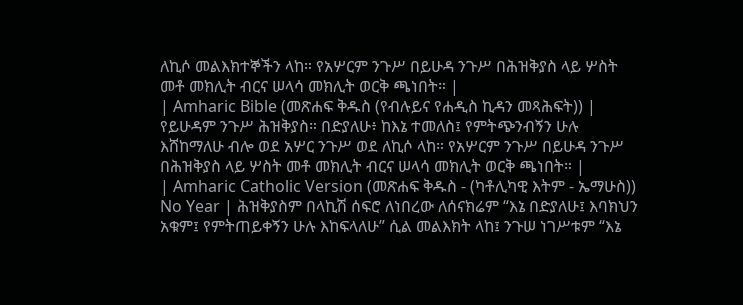ለኪሶ መልእክተኞችን ላከ። የአሦርም ንጉሥ በይሁዳ ንጉሥ በሕዝቅያስ ላይ ሦስት መቶ መክሊት ብርና ሠላሳ መክሊት ወርቅ ጫነበት። |
| Amharic Bible (መጽሐፍ ቅዱስ (የብሉይና የሐዲስ ኪዳን መጻሕፍት)) | የይሁዳም ንጉሥ ሕዝቅያስ። በድያለሁ፥ ከእኔ ተመለስ፤ የምትጭንብኝን ሁሉ እሸከማለሁ ብሎ ወደ አሦር ንጉሥ ወደ ለኪሶ ላከ። የአሦርም ንጉሥ በይሁዳ ንጉሥ በሕዝቅያስ ላይ ሦስት መቶ መክሊት ብርና ሠላሳ መክሊት ወርቅ ጫነበት። |
| Amharic Catholic Version (መጽሐፍ ቅዱስ - (ካቶሊካዊ እትም - ኤማሁስ)) No Year | ሕዝቅያስም በላኪሽ ሰፍሮ ለነበረው ለሰናክሬም “እኔ በድያለሁ፤ እባክህን አቁም፤ የምትጠይቀኝን ሁሉ እከፍላለሁ” ሲል መልእክት ላከ፤ ንጉሠ ነገሥቱም “እኔ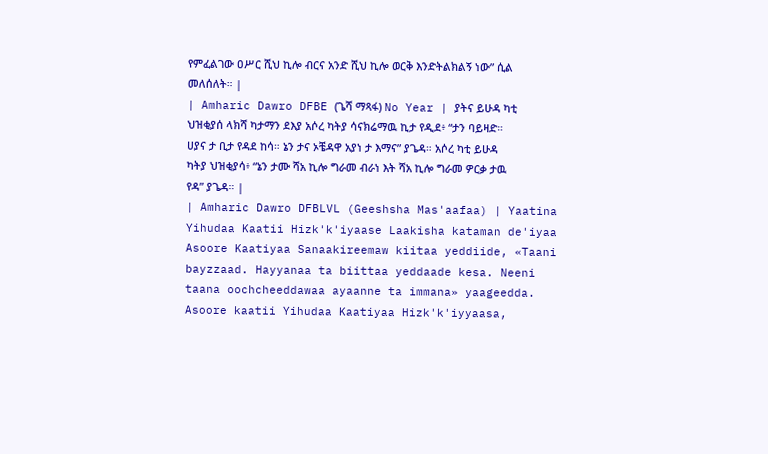የምፈልገው ዐሥር ሺህ ኪሎ ብርና አንድ ሺህ ኪሎ ወርቅ እንድትልክልኝ ነው” ሲል መለሰለት። |
| Amharic Dawro DFBE (ጌሻ ማጻፋ) No Year | ያትና ይሁዳ ካቲ ህዝቂያሰ ላክሻ ካታማን ደእያ አሶረ ካትያ ሳናክሬማዉ ኪታ የዲደ፥ “ታን ባይዛድ። ሀያና ታ ቢታ የዳደ ከሳ። ኔን ታና ኦቼዳዋ አያነ ታ እማና” ያጌዳ። አሶረ ካቲ ይሁዳ ካትያ ህዝቂያሳ፥ “ኔን ታሙ ሻአ ኪሎ ግራመ ብራነ እት ሻአ ኪሎ ግራመ ዎርቃ ታዉ የዳ” ያጌዳ። |
| Amharic Dawro DFBLVL (Geeshsha Mas'aafaa) | Yaatina Yihudaa Kaatii Hizk'k'iyaase Laakisha kataman de'iyaa Asoore Kaatiyaa Sanaakireemaw kiitaa yeddiide, «Taani bayzzaad. Hayyanaa ta biittaa yeddaade kesa. Neeni taana oochcheeddawaa ayaanne ta immana» yaageedda. Asoore kaatii Yihudaa Kaatiyaa Hizk'k'iyyaasa,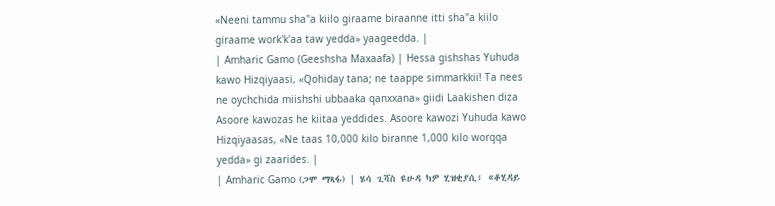«Neeni tammu sha"a kiilo giraame biraanne itti sha"a kiilo giraame work'k'aa taw yedda» yaageedda. |
| Amharic Gamo (Geeshsha Maxaafa) | Hessa gishshas Yuhuda kawo Hizqiyaasi, «Qohiday tana; ne taappe simmarkkii! Ta nees ne oychchida miishshi ubbaaka qanxxana» giidi Laakishen diza Asoore kawozas he kiitaa yeddides. Asoore kawozi Yuhuda kawo Hizqiyaasas, «Ne taas 10,000 kilo biranne 1,000 kilo worqqa yedda» gi zaarides. |
| Amharic Gamo (ጋሞ ማጻፋ) | ሄሳ ጊሻስ ዩሁዳ ካዎ ሂዝቂያሲ፥ «ቆሂዳይ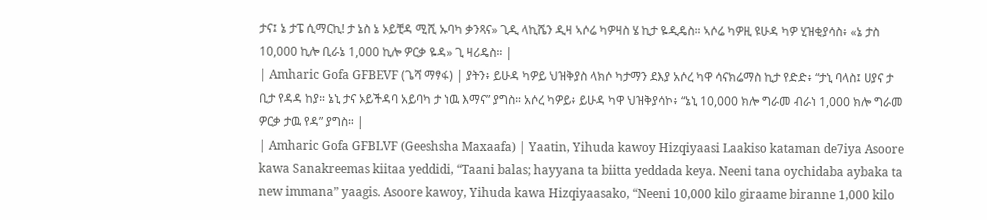ታና፤ ኔ ታፔ ሲማርኪ! ታ ኔስ ኔ ኦይቺዳ ሚሺ ኡባካ ቃንጻና» ጊዲ ላኪሼን ዲዛ ኣሶሬ ካዎዛስ ሄ ኪታ ዬዲዴስ። ኣሶሬ ካዎዚ ዩሁዳ ካዎ ሂዝቂያሳስ፥ «ኔ ታስ 10,000 ኪሎ ቢራኔ 1,000 ኪሎ ዎርቃ ዬዳ» ጊ ዛሪዴስ። |
| Amharic Gofa GFBEVF (ጌሻ ማፃፋ) | ያትን፥ ይሁዳ ካዎይ ህዝቅያስ ላክሶ ካታማን ደእያ አሶረ ካዋ ሳናክሬማስ ኪታ የድድ፥ “ታኒ ባላስ፤ ሀያና ታ ቢታ የዳዳ ከያ። ኔኒ ታና ኦይችዳባ አይባካ ታ ነዉ እማና” ያግስ። አሶረ ካዎይ፥ ይሁዳ ካዋ ህዝቅያሳኮ፥ “ኔኒ 10,000 ክሎ ግራመ ብራነ 1,000 ክሎ ግራመ ዎርቃ ታዉ የዳ” ያግስ። |
| Amharic Gofa GFBLVF (Geeshsha Maxaafa) | Yaatin, Yihuda kawoy Hizqiyaasi Laakiso kataman de7iya Asoore kawa Sanakreemas kiitaa yeddidi, “Taani balas; hayyana ta biitta yeddada keya. Neeni tana oychidaba aybaka ta new immana” yaagis. Asoore kawoy, Yihuda kawa Hizqiyaasako, “Neeni 10,000 kilo giraame biranne 1,000 kilo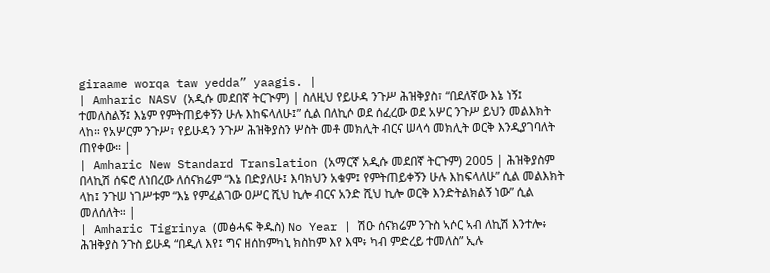giraame worqa taw yedda” yaagis. |
| Amharic NASV (አዲሱ መደበኛ ትርጒም) | ስለዚህ የይሁዳ ንጉሥ ሕዝቅያስ፣ “በደለኛው እኔ ነኝ፤ ተመለስልኝ፤ እኔም የምትጠይቀኝን ሁሉ እከፍላለሁ፤” ሲል በለኪሶ ወደ ሰፈረው ወደ አሦር ንጉሥ ይህን መልእክት ላከ። የአሦርም ንጉሥ፣ የይሁዳን ንጉሥ ሕዝቅያስን ሦስት መቶ መክሊት ብርና ሠላሳ መክሊት ወርቅ እንዲያገባለት ጠየቀው። |
| Amharic New Standard Translation (አማርኛ አዲሱ መደበኛ ትርጉም) 2005 | ሕዝቅያስም በላኪሽ ሰፍሮ ለነበረው ለሰናክሬም “እኔ በድያለሁ፤ እባክህን አቁም፤ የምትጠይቀኝን ሁሉ እከፍላለሁ” ሲል መልእክት ላከ፤ ንጉሠ ነገሥቱም “እኔ የምፈልገው ዐሥር ሺህ ኪሎ ብርና አንድ ሺህ ኪሎ ወርቅ እንድትልክልኝ ነው” ሲል መለሰለት። |
| Amharic Tigrinya (መፅሓፍ ቅዱስ) No Year | ሽዑ ሰናክሬም ንጉስ ኣሶር ኣብ ለኪሽ እንተሎ፥ ሕዝቅያስ ንጉስ ይሁዳ “በዲለ እየ፤ ግና ዘሰከምካኒ ክስከም እየ እሞ፥ ካብ ምድረይ ተመለስ” ኢሉ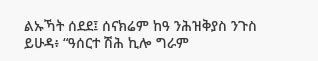ልኡኻት ሰደደ፤ ሰናክሬም ከዓ ንሕዝቅያስ ንጉስ ይሁዳ፥ “ዓሰርተ ሽሕ ኪሎ ግራም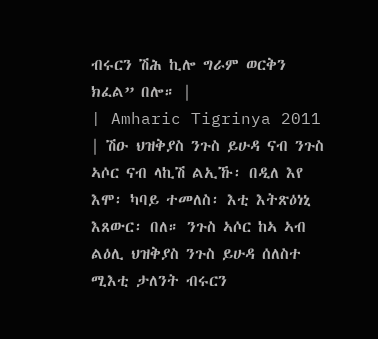ብሩርን ሽሕ ኪሎ ግራም ወርቅን ክፈል” በሎ። |
| Amharic Tigrinya 2011 | ሽዑ ህዝቅያስ ንጉስ ይሁዳ ናብ ንጉስ ኣሶር ናብ ላኪሽ ልኢኹ፡ በዲለ እየ እሞ፡ ካባይ ተመለስ፡ እቲ እትጽዕነኒ እጸውር፡ በለ። ንጉስ ኣሶር ከኣ ኣብ ልዕሊ ህዝቅያስ ንጉስ ይሁዳ ሰለስተ ሚእቲ ታለንት ብሩርን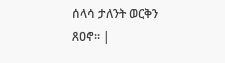ሰላሳ ታለንት ወርቅን ጸዐኖ። |